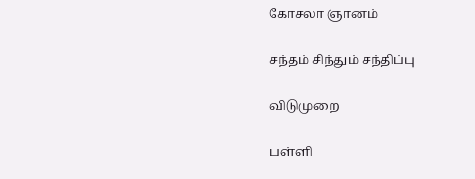கோசலா ஞானம்

சந்தம் சிந்தும் சந்திப்பு

விடுமுறை

பள்ளி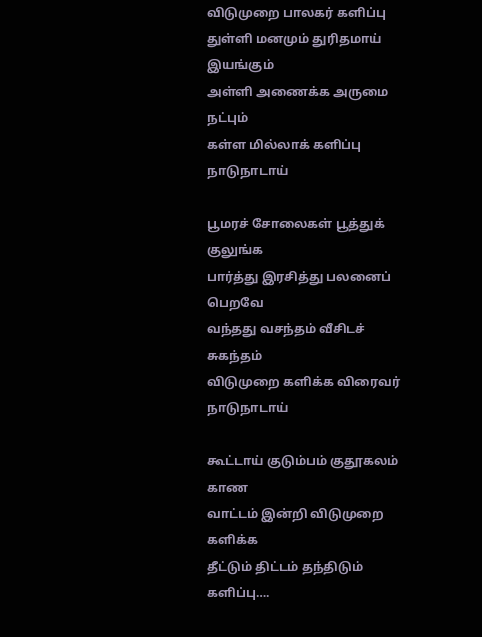விடுமுறை பாலகர் களிப்பு
துள்ளி மனமும் துரிதமாய் இயங்கும்
அள்ளி அணைக்க அருமை நட்பும்
கள்ள மில்லாக் களிப்பு நாடுநாடாய்

பூமரச் சோலைகள் பூத்துக் குலுங்க
பார்த்து இரசித்து பலனைப் பெறவே
வந்தது வசந்தம் வீசிடச் சுகந்தம்
விடுமுறை களிக்க விரைவர் நாடுநாடாய்

கூட்டாய் குடும்பம் குதூகலம் காண
வாட்டம் இன்றி விடுமுறை களிக்க
தீட்டும் திட்டம் தந்திடும் களிப்பு….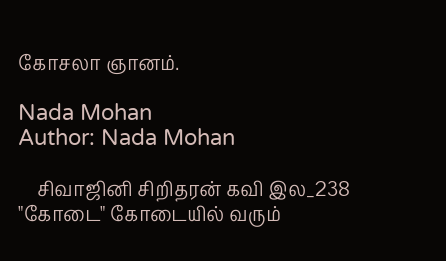கோசலா ஞானம்.

Nada Mohan
Author: Nada Mohan

    சிவாஜினி சிறிதரன் கவி இல_238 "கோடை" கோடையில் வரும்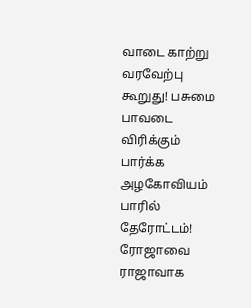வாடை காற்று வரவேற்பு கூறுது! பசுமை பாவடை விரிக்கும் பார்க்க அழகோவியம் பாரில் தேரோட்டம்! ரோஜாவை ராஜாவாக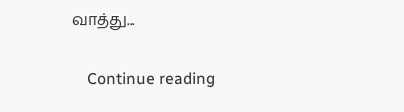வாத்து...

    Continue reading